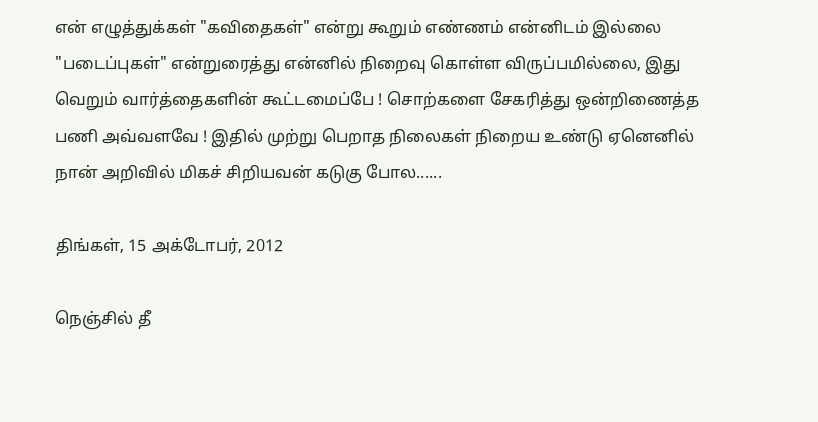என் எழுத்துக்கள் "கவிதைகள்" என்று கூறும் எண்ணம் என்னிடம் இல்லை "படைப்புகள்" என்றுரைத்து என்னில் நிறைவு கொள்ள விருப்பமில்லை, இது வெறும் வார்த்தைகளின் கூட்டமைப்பே ! சொற்களை சேகரித்து ஒன்றிணைத்த பணி அவ்வளவே ! இதில் முற்று பெறாத நிலைகள் நிறைய உண்டு ஏனெனில் நான் அறிவில் மிகச் சிறியவன் கடுகு போல......

திங்கள், 15 அக்டோபர், 2012

நெஞ்சில் தீ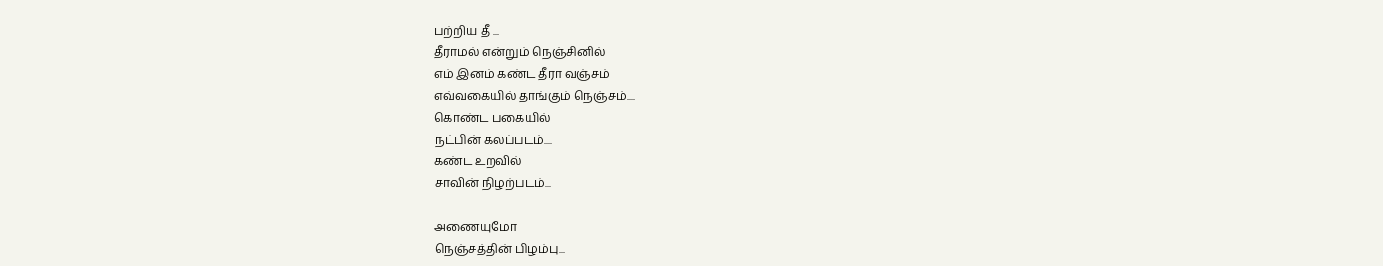பற்றிய தீ ...
தீராமல் என்றும் நெஞ்சினில்
எம் இனம் கண்ட தீரா வஞ்சம்
எவ்வகையில் தாங்கும் நெஞ்சம்....
கொண்ட பகையில்
நட்பின் கலப்படம்....
கண்ட உறவில்
சாவின் நிழற்படம்...

அணையுமோ
நெஞ்சத்தின் பிழம்பு...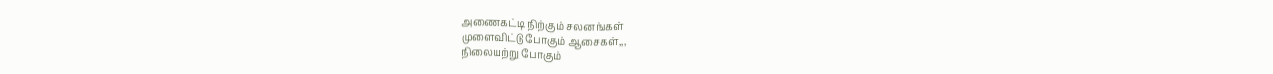அணைகட்டி நிற்கும் சலனங்கள்
முளைவிட்டு போகும் ஆசைகள்,,,
நிலையற்று போகும்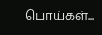பொய்கள்...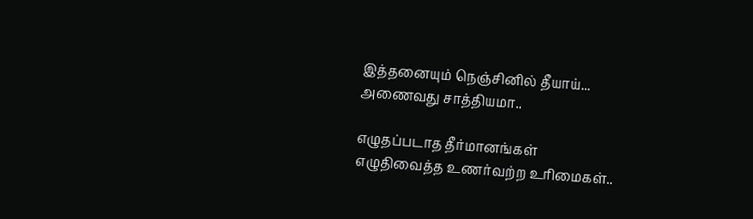இத்தனையும் நெஞ்சினில் தீயாய்...
அணைவது சாத்தியமா..

எழுதப்படாத தீர்மானங்கள்
எழுதிவைத்த உணர்வற்ற உரிமைகள்..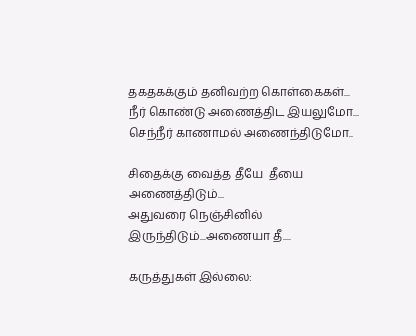தகதகக்கும் தனிவற்ற கொள்கைகள்...
நீர் கொண்டு அணைத்திட இயலுமோ...
செந்நீர் காணாமல் அணைந்திடுமோ..

சிதைக்கு வைத்த தீயே  தீயை அணைத்திடும்...
அதுவரை நெஞ்சினில் இருந்திடும்...அணையா தீ....

கருத்துகள் இல்லை: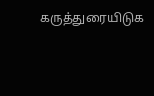கருத்துரையிடுக